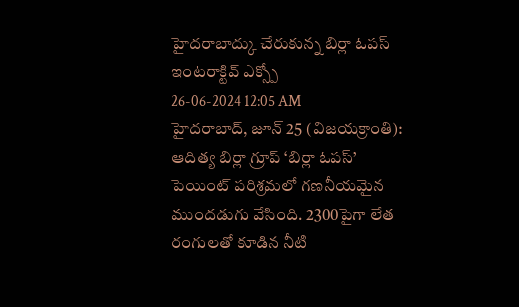హైదరాబాద్కు చేరుకున్న బిర్లా ఓపస్ ఇంటరాక్టివ్ ఎక్స్పో
26-06-2024 12:05 AM
హైదరాబాద్, జూన్ 25 (విజయక్రాంతి): ఆదిత్య బిర్లా గ్రూప్ ‘బిర్లా ఓపస్’ పెయింట్ పరిశ్రమలో గణనీయమైన ముందడుగు వేసింది. 2300పైగా లేత రంగులతో కూడిన నీటి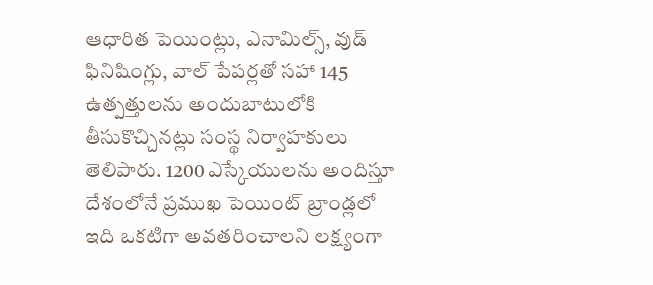ఆధారిత పెయింట్లు, ఎనామిల్స్, వుడ్ ఫినిషింగ్లు, వాల్ పేపర్లతో సహా 145 ఉత్పత్తులను అందుబాటులోకి తీసుకొచ్చినట్లు సంస్థ నిర్వాహకులు తెలిపారు. 1200 ఎస్కేయులను అందిస్తూ దేశంలోనే ప్రముఖ పెయింట్ బ్రాండ్లలో ఇది ఒకటిగా అవతరించాలని లక్ష్యంగా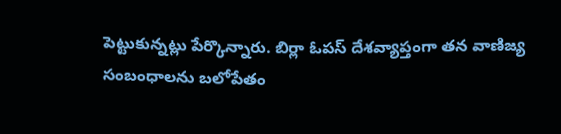పెట్టుకున్నట్లు పేర్కొన్నారు. బిర్లా ఓపస్ దేశవ్యాప్తంగా తన వాణిజ్య సంబంధాలను బలోపేతం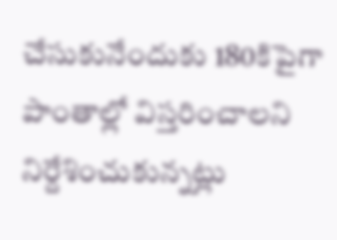చేసుకునేందుకు 180కిపైగా పాంతాల్లో విస్తరించాలని నిర్దేశించుకున్నట్లు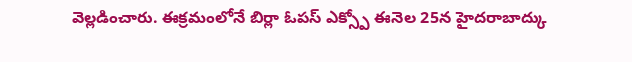వెల్లడించారు. ఈక్రమంలోనే బిర్లా ఓపస్ ఎక్స్పో ఈనెల 25న హైదరాబాద్కు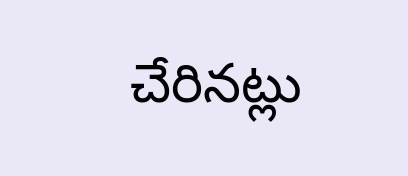చేరినట్లు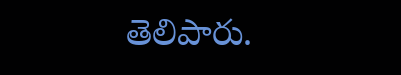తెలిపారు.